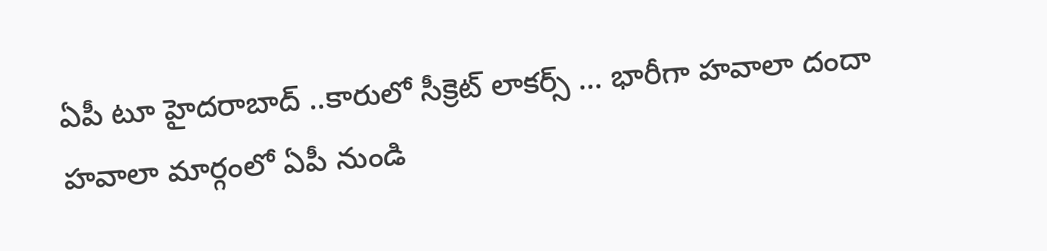ఏపీ టూ హైదరాబాద్ ..కారులో సీక్రెట్ లాకర్స్ ... భారీగా హవాలా దందా
హవాలా మార్గంలో ఏపీ నుండి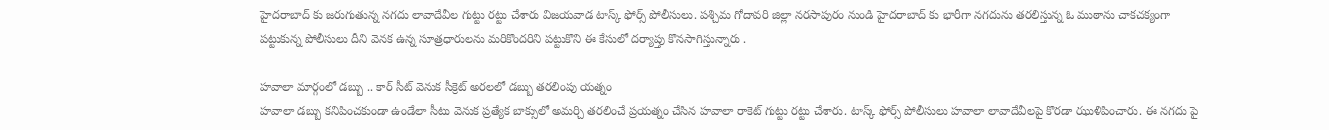హైదరాబాద్ కు జరుగుతున్న నగదు లావాదేవీల గుట్టు రట్టు చేశారు విజయవాడ టాస్క్ ఫోర్స్ పోలీసులు. పశ్చిమ గోదావరి జిల్లా నరసాపురం నుండి హైదరాబాద్ కు భారీగా నగదును తరలిస్తున్న ఓ ముఠాను చాకచక్యంగా పట్టుకున్న పోలీసులు దీని వెనక ఉన్న సూత్రధారులను మరికొందరిని పట్టుకొని ఈ కేసులో దర్యాప్తు కొనసాగిస్తున్నారు .

హవాలా మార్గంలో డబ్బు .. కార్ సీట్ వెనుక సీక్రెట్ అరలలో డబ్బు తరలింపు యత్నం
హవాలా డబ్బు కనిపించకుండా ఉండేలా సీటు వెనుక ప్రత్యేక బాక్సులో అమర్చి తరలించే ప్రయత్నం చేసిన హవాలా రాకెట్ గుట్టు రట్టు చేశారు. టాస్క్ ఫోర్స్ పోలీసులు హవాలా లావాదేవీలపై కొరడా ఝుళిపించారు. ఈ నగదు పై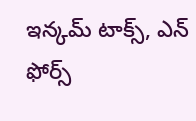ఇన్కమ్ టాక్స్, ఎన్ ఫోర్స్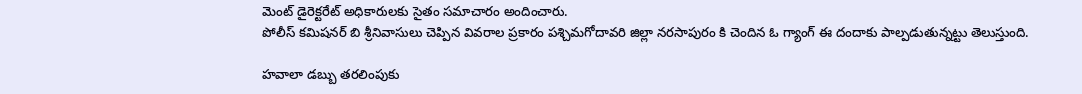మెంట్ డైరెక్టరేట్ అధికారులకు సైతం సమాచారం అందించారు.
పోలీస్ కమిషనర్ బి శ్రీనివాసులు చెప్పిన వివరాల ప్రకారం పశ్చిమగోదావరి జిల్లా నరసాపురం కి చెందిన ఓ గ్యాంగ్ ఈ దందాకు పాల్పడుతున్నట్టు తెలుస్తుంది.

హవాలా డబ్బు తరలింపుకు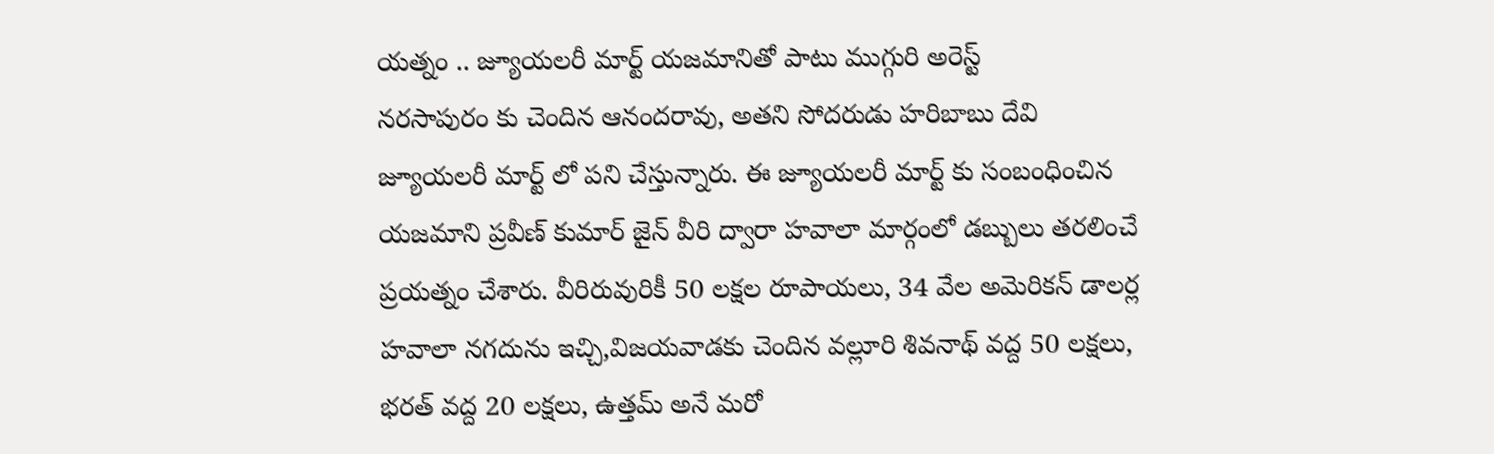యత్నం .. జ్యూయలరీ మార్ట్ యజమానితో పాటు ముగ్గురి అరెస్ట్
నరసాపురం కు చెందిన ఆనందరావు, అతని సోదరుడు హరిబాబు దేవి జ్యూయలరీ మార్ట్ లో పని చేస్తున్నారు. ఈ జ్యూయలరీ మార్ట్ కు సంబంధించిన యజమాని ప్రవీణ్ కుమార్ జైన్ వీరి ద్వారా హవాలా మార్గంలో డబ్బులు తరలించే ప్రయత్నం చేశారు. వీరిరువురికీ 50 లక్షల రూపాయలు, 34 వేల అమెరికన్ డాలర్ల హవాలా నగదును ఇచ్చి,విజయవాడకు చెందిన వల్లూరి శివనాథ్ వద్ద 50 లక్షలు, భరత్ వద్ద 20 లక్షలు, ఉత్తమ్ అనే మరో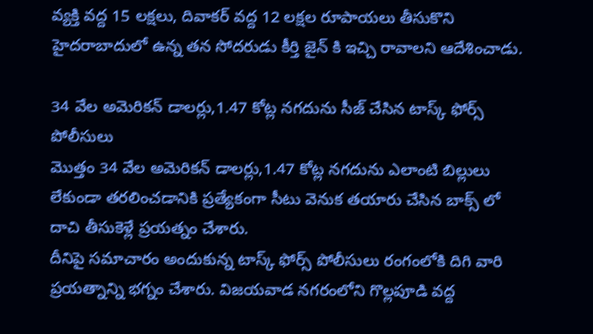వ్యక్తి వద్ద 15 లక్షలు, దివాకర్ వద్ద 12 లక్షల రూపాయలు తీసుకొని హైదరాబాదులో ఉన్న తన సోదరుడు కీర్తి జైన్ కి ఇచ్చి రావాలని ఆదేశించాడు.

34 వేల అమెరికన్ డాలర్లు,1.47 కోట్ల నగదును సీజ్ చేసిన టాస్క్ ఫోర్స్ పోలీసులు
మొత్తం 34 వేల అమెరికన్ డాలర్లు,1.47 కోట్ల నగదును ఎలాంటి బిల్లులు లేకుండా తరలించడానికి ప్రత్యేకంగా సీటు వెనుక తయారు చేసిన బాక్స్ లో దాచి తీసుకెళ్లే ప్రయత్నం చేశారు.
దీనిపై సమాచారం అందుకున్న టాస్క్ ఫోర్స్ పోలీసులు రంగంలోకి దిగి వారి ప్రయత్నాన్ని భగ్నం చేశారు. విజయవాడ నగరంలోని గొల్లపూడి వద్ద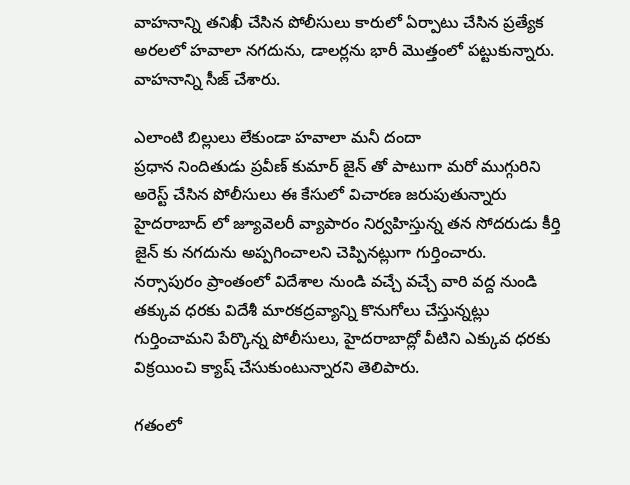వాహనాన్ని తనిఖీ చేసిన పోలీసులు కారులో ఏర్పాటు చేసిన ప్రత్యేక అరలలో హవాలా నగదును, డాలర్లను భారీ మొత్తంలో పట్టుకున్నారు. వాహనాన్ని సీజ్ చేశారు.

ఎలాంటి బిల్లులు లేకుండా హవాలా మనీ దందా
ప్రధాన నిందితుడు ప్రవీణ్ కుమార్ జైన్ తో పాటుగా మరో ముగ్గురిని అరెస్ట్ చేసిన పోలీసులు ఈ కేసులో విచారణ జరుపుతున్నారు
హైదరాబాద్ లో జ్యూవెలరీ వ్యాపారం నిర్వహిస్తున్న తన సోదరుడు కీర్తి జైన్ కు నగదును అప్పగించాలని చెప్పినట్లుగా గుర్తించారు.
నర్సాపురం ప్రాంతంలో విదేశాల నుండి వచ్చే వచ్చే వారి వద్ద నుండి తక్కువ ధరకు విదేశీ మారకద్రవ్యాన్ని కొనుగోలు చేస్తున్నట్లు గుర్తించామని పేర్కొన్న పోలీసులు, హైదరాబాద్లో వీటిని ఎక్కువ ధరకు విక్రయించి క్యాష్ చేసుకుంటున్నారని తెలిపారు.

గతంలో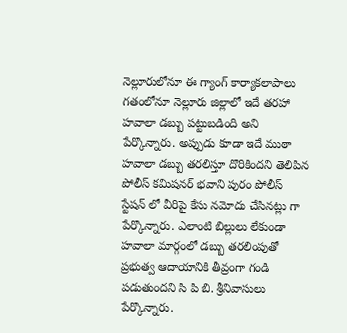నెల్లూరులోనూ ఈ గ్యాంగ్ కార్యాకలాపాలు
గతంలోనూ నెల్లూరు జిల్లాలో ఇదే తరహా హవాలా డబ్బు పట్టుబడింది అని పేర్కొన్నారు. అప్పుడు కూడా ఇదే ముఠా హవాలా డబ్బు తరలిస్తూ దొరికిందని తెలిపిన పోలీస్ కమిషనర్ భవాని పురం పోలీస్ స్టేషన్ లో వీరిపై కేసు నమోదు చేసినట్లు గా పేర్కొన్నారు. ఎలాంటి బిల్లులు లేకుండా హవాలా మార్గంలో డబ్బు తరలింపుతో ప్రభుత్వ ఆదాయానికి తీవ్రంగా గండి పడుతుందని సి పి బి. శ్రీనివాసులు పేర్కొన్నారు.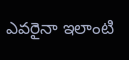ఎవరైనా ఇలాంటి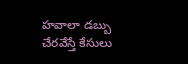హవాలా డబ్బు చేరవేస్తే కేసులు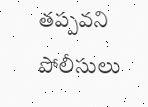తప్పవని పోలీసులు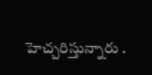హెచ్చరిస్తున్నారు .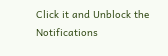Click it and Unblock the Notifications